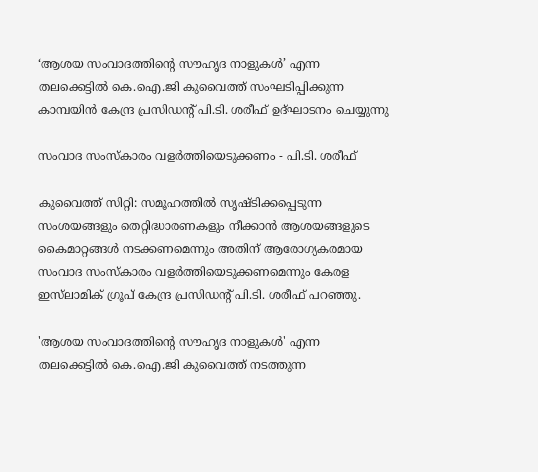‘ആശയ സംവാദത്തിന്റെ സൗഹൃദ നാളുകൾ’ എന്ന തലക്കെട്ടിൽ കെ.ഐ.ജി കുവൈത്ത് സംഘടിപ്പിക്കുന്ന കാമ്പയിൻ കേന്ദ്ര പ്രസിഡന്റ് പി.ടി. ശരീഫ് ഉദ്ഘാടനം ചെയ്യുന്നു

സംവാദ സംസ്‌കാരം വളർത്തിയെടുക്കണം - പി.ടി. ശരീഫ്

കുവൈത്ത് സിറ്റി: സമൂഹത്തിൽ സൃഷ്‌ടിക്കപ്പെടുന്ന സംശയങ്ങളും തെറ്റിദ്ധാരണകളും നീക്കാൻ ആശയങ്ങളുടെ കൈമാറ്റങ്ങൾ നടക്കണമെന്നും അതിന് ആരോഗ്യകരമായ സംവാദ സംസ്‌കാരം വളർത്തിയെടുക്കണമെന്നും കേരള ഇസ്‌ലാമിക് ഗ്രൂപ് കേന്ദ്ര പ്രസിഡന്റ് പി.ടി. ശരീഫ് പറഞ്ഞു.

'ആശയ സംവാദത്തിന്റെ സൗഹൃദ നാളുകൾ' എന്ന തലക്കെട്ടിൽ കെ.ഐ.ജി കുവൈത്ത് നടത്തുന്ന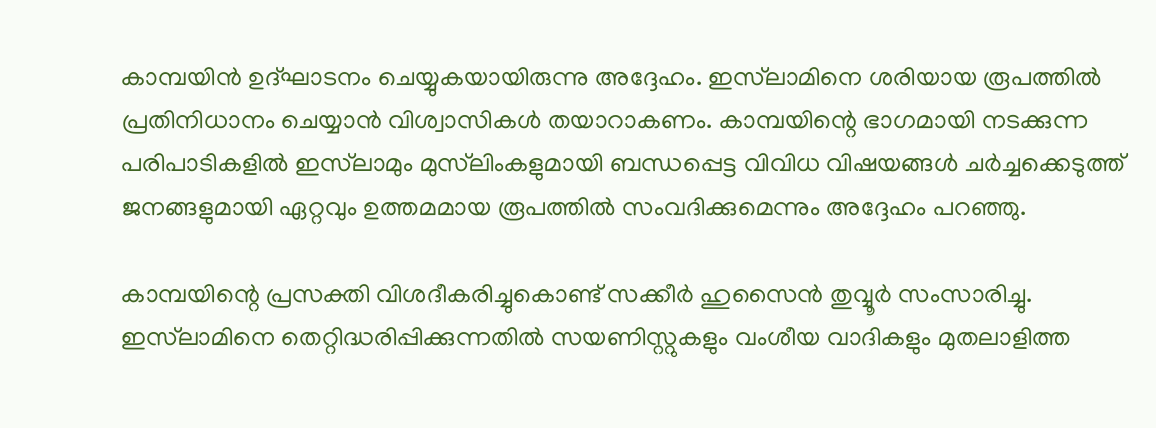കാമ്പയിൻ ഉദ്ഘാടനം ചെയ്യുകയായിരുന്നു അദ്ദേഹം. ഇസ്‌ലാമിനെ ശരിയായ രൂപത്തിൽ പ്രതിനിധാനം ചെയ്യാൻ വിശ്വാസികൾ തയാറാകണം. കാമ്പയിന്റെ ഭാഗമായി നടക്കുന്ന പരിപാടികളിൽ ഇസ്‌ലാമും മുസ്‌ലിംകളുമായി ബന്ധപ്പെട്ട വിവിധ വിഷയങ്ങൾ ചർച്ചക്കെടുത്ത് ജനങ്ങളുമായി ഏറ്റവും ഉത്തമമായ രൂപത്തിൽ സംവദിക്കുമെന്നും അദ്ദേഹം പറഞ്ഞു.

കാമ്പയിന്റെ പ്രസക്തി വിശദീകരിച്ചുകൊണ്ട് സക്കീർ ഹുസൈൻ തുവ്വൂർ സംസാരിച്ചു. ഇസ്‌ലാമിനെ തെറ്റിദ്ധരിപ്പിക്കുന്നതിൽ സയണിസ്റ്റുകളും വംശീയ വാദികളും മുതലാളിത്ത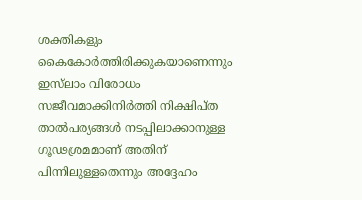ശക്തികളും കൈകോർത്തിരിക്കുകയാണെന്നും ഇസ്‌ലാം വിരോധം സജീവമാക്കിനിർത്തി നിക്ഷിപ്ത താൽപര്യങ്ങൾ നടപ്പിലാക്കാനുള്ള ഗൂഢശ്രമമാണ് അതിന് പിന്നിലുള്ളതെന്നും അദ്ദേഹം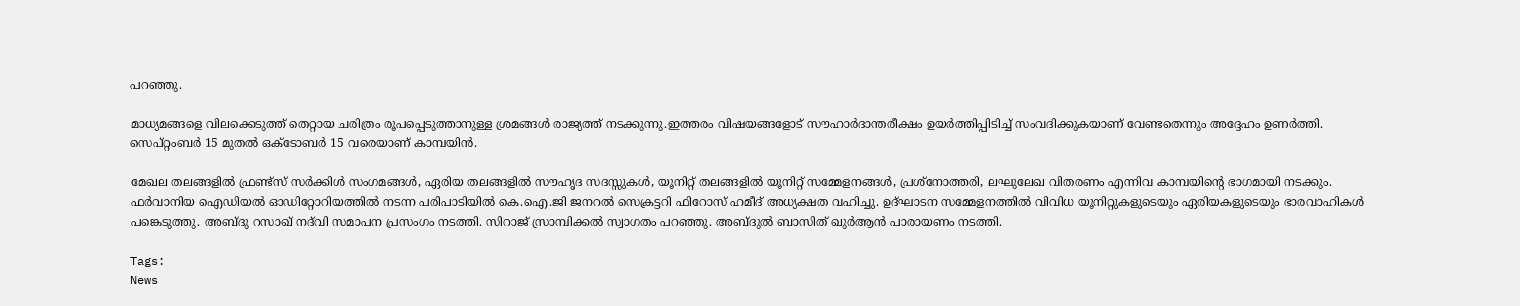പറഞ്ഞു.

മാധ്യമങ്ങളെ വിലക്കെടുത്ത് തെറ്റായ ചരിത്രം രൂപപ്പെടുത്താനുള്ള ശ്രമങ്ങൾ രാജ്യത്ത് നടക്കുന്നു.ഇത്തരം വിഷയങ്ങളോട് സൗഹാർദാന്തരീക്ഷം ഉയർത്തിപ്പിടിച്ച് സംവദിക്കുകയാണ് വേണ്ടതെന്നും അദ്ദേഹം ഉണർത്തി. സെപ്റ്റംബർ 15 മുതൽ ഒക്ടോബർ 15 വരെയാണ് കാമ്പയിൻ.

മേഖല തലങ്ങളിൽ ഫ്രണ്ട്സ് സർക്കിൾ സംഗമങ്ങൾ, ഏരിയ തലങ്ങളിൽ സൗഹൃദ സദസ്സുകൾ, യൂനിറ്റ് തലങ്ങളിൽ യൂനിറ്റ് സമ്മേളനങ്ങൾ, പ്രശ്നോത്തരി, ലഘുലേഖ വിതരണം എന്നിവ കാമ്പയിന്റെ ഭാഗമായി നടക്കും. ഫർവാനിയ ഐഡിയൽ ഓഡിറ്റോറിയത്തിൽ നടന്ന പരിപാടിയിൽ കെ.ഐ.ജി ജനറൽ സെക്രട്ടറി ഫിറോസ് ഹമീദ് അധ്യക്ഷത വഹിച്ചു. ഉദ്ഘാടന സമ്മേളനത്തിൽ വിവിധ യൂനിറ്റുകളുടെയും ഏരിയകളുടെയും ഭാരവാഹികൾ പങ്കെടുത്തു. അബ്‌ദു റസാഖ് നദ്‌വി സമാപന പ്രസംഗം നടത്തി. സിറാജ് സ്രാമ്പിക്കൽ സ്വാഗതം പറഞ്ഞു. അബ്‌ദുൽ ബാസിത് ഖുർആൻ പാരായണം നടത്തി.

Tags:
News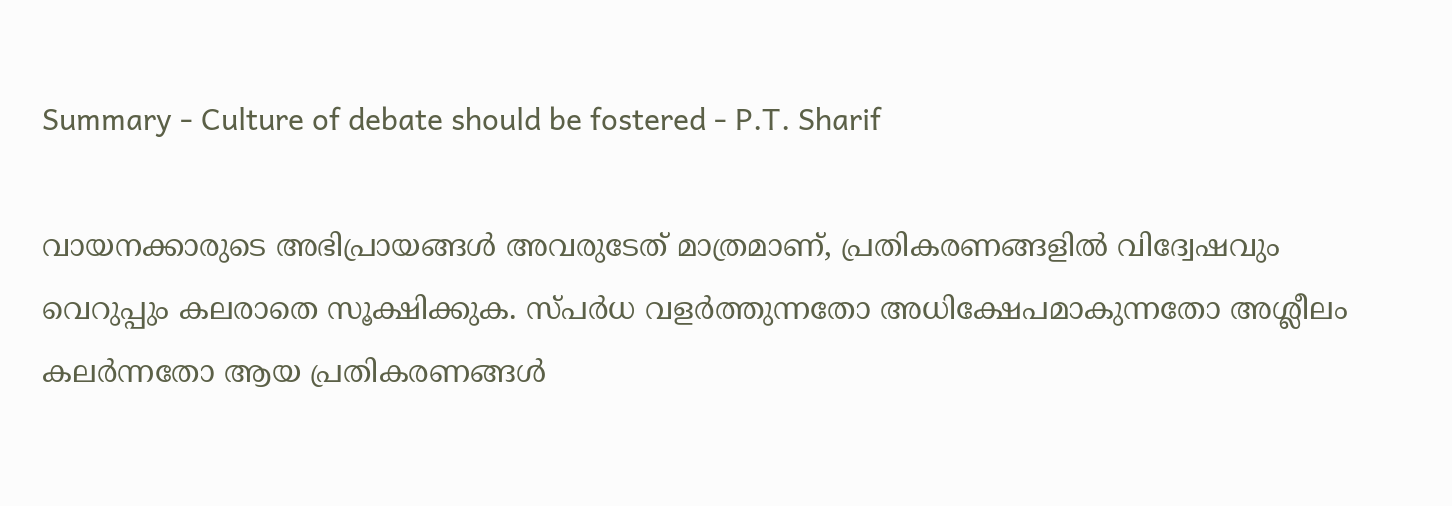Summary - Culture of debate should be fostered - P.T. Sharif

വായനക്കാരുടെ അഭിപ്രായങ്ങള്‍ അവരുടേത് മാത്രമാണ്, പ്രതികരണങ്ങളിൽ വിദ്വേഷവും വെറുപ്പും കലരാതെ സൂക്ഷിക്കുക. സ്പർധ വളർത്തുന്നതോ അധിക്ഷേപമാകുന്നതോ അശ്ലീലം കലർന്നതോ ആയ പ്രതികരണങ്ങൾ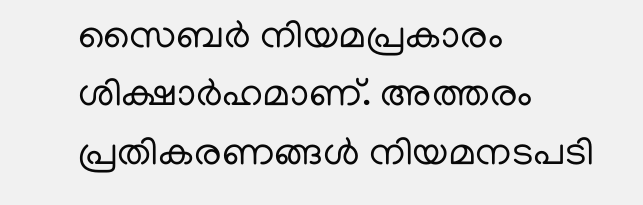സൈബർ നിയമപ്രകാരം ശിക്ഷാർഹമാണ്. അത്തരം പ്രതികരണങ്ങൾ നിയമനടപടി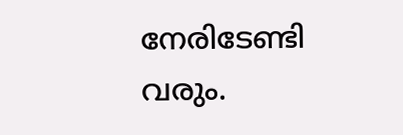നേരിടേണ്ടി വരും.